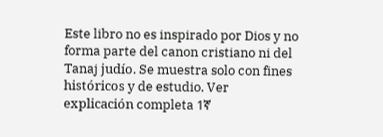Este libro no es inspirado por Dios y no forma parte del canon cristiano ni del Tanaj judío. Se muestra solo con fines históricos y de estudio. Ver explicación completa 1ኛ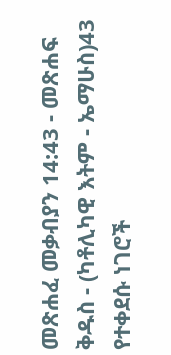መጽሐፈ መቃብያን 14:43 - መጽሐፍ ቅዱስ - (ካቶሊካዊ እትም - ኤማሁስ)43 የተቀደሱ ነገሮች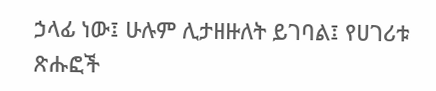ኃላፊ ነው፤ ሁሉም ሊታዘዙለት ይገባል፤ የሀገሪቱ ጽሑፎች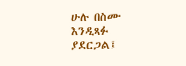ሁሉ በስሙ እንዲጻፉ ያደርጋል፤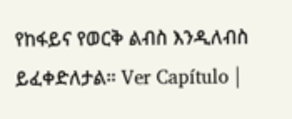የከፋይና የወርቅ ልብስ እንዲለብስ ይፈቀድለታል። Ver Capítulo |